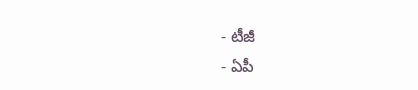- టీజీ
- ఏపీ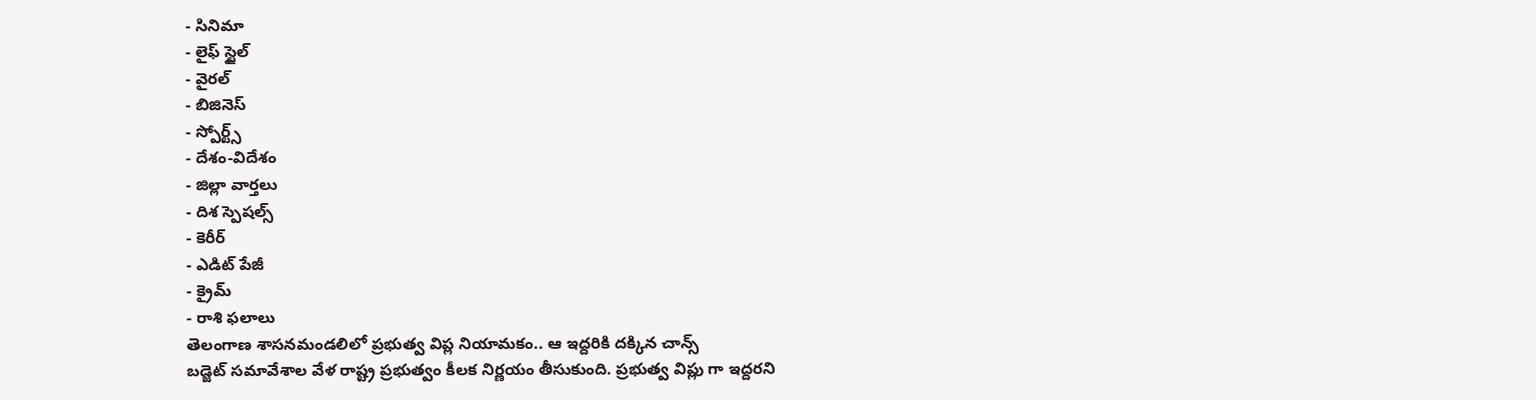- సినిమా
- లైఫ్ స్టైల్
- వైరల్
- బిజినెస్
- స్పోర్ట్స్
- దేశం-విదేశం
- జిల్లా వార్తలు
- దిశ స్పెషల్స్
- కెరీర్
- ఎడిట్ పేజీ
- క్రైమ్
- రాశి ఫలాలు
తెలంగాణ శాసనమండలిలో ప్రభుత్వ విప్ల నియామకం.. ఆ ఇద్దరికి దక్కిన చాన్స్
బడ్జెట్ సమావేశాల వేళ రాష్ట్ర ప్రభుత్వం కీలక నిర్ణయం తీసుకుంది. ప్రభుత్వ విప్లు గా ఇద్దరని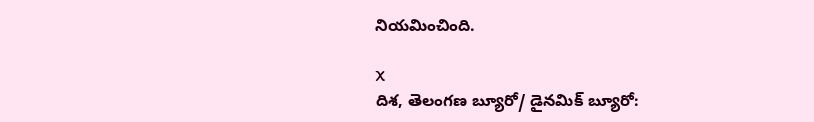నియమించింది.

X
దిశ, తెలంగణ బ్యూరో/ డైనమిక్ బ్యూరో: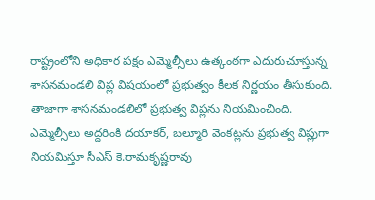రాష్ట్రంలోని అధికార పక్షం ఎమ్మెల్సీలు ఉత్కంఠగా ఎదురుచూస్తున్న శాసనమండలి విప్ల విషయంలో ప్రభుత్వం కీలక నిర్ణయం తీసుకుంది. తాజాగా శాసనమండలిలో ప్రభుత్వ విప్లను నియమించింది. ఎమ్మెల్సీలు అద్దరింకి దయాకర్, బల్మూరి వెంకట్లను ప్రభుత్వ విప్లుగా నియమిస్తూ సీఎస్ కె.రామకృష్ణరావు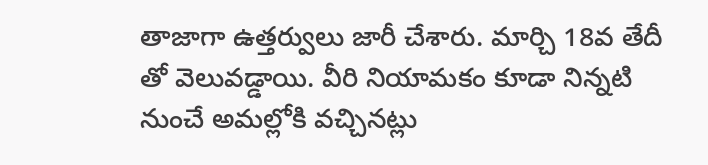తాజాగా ఉత్తర్వులు జారీ చేశారు. మార్చి 18వ తేదీ తో వెలువడ్డాయి. వీరి నియామకం కూడా నిన్నటి నుంచే అమల్లోకి వచ్చినట్లు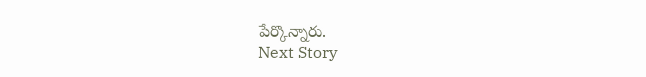పేర్కొన్నారు.
Next Story